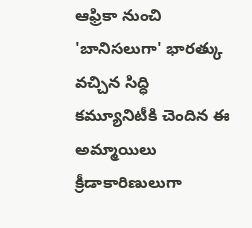ఆఫ్రికా నుంచి 'బానిసలుగా' భారత్కు వచ్చిన సిద్ధి కమ్యూనిటీకి చెందిన ఈ అమ్మాయిలు క్రీడాకారిణులుగా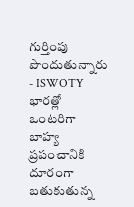గుర్తింపు పొందుతున్నారు - ISWOTY
భారత్లో ఒంటరిగా బాహ్య ప్రపంచానికి దూరంగా బతుకుతున్న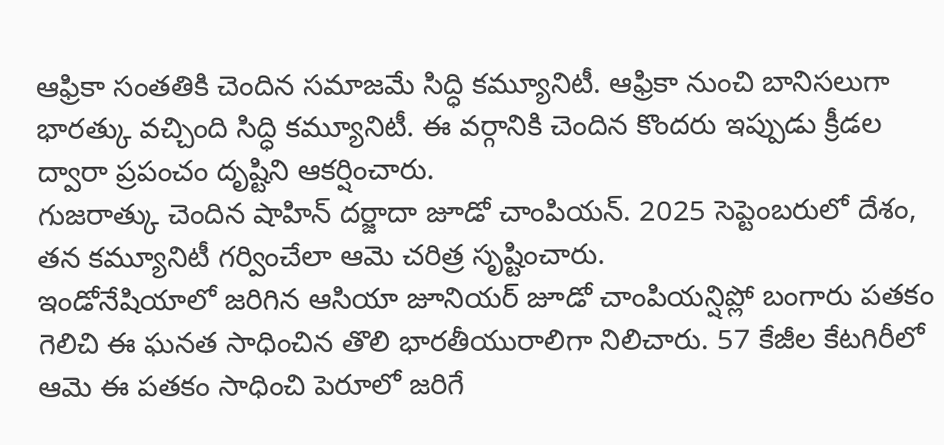ఆఫ్రికా సంతతికి చెందిన సమాజమే సిద్ధి కమ్యూనిటీ. ఆఫ్రికా నుంచి బానిసలుగా భారత్కు వచ్చింది సిద్ధి కమ్యూనిటీ. ఈ వర్గానికి చెందిన కొందరు ఇప్పుడు క్రీడల ద్వారా ప్రపంచం దృష్టిని ఆకర్షించారు.
గుజరాత్కు చెందిన షాహిన్ దర్జాదా జూడో చాంపియన్. 2025 సెప్టెంబరులో దేశం, తన కమ్యూనిటీ గర్వించేలా ఆమె చరిత్ర సృష్టించారు.
ఇండోనేషియాలో జరిగిన ఆసియా జూనియర్ జూడో చాంపియన్షిప్లో బంగారు పతకం గెలిచి ఈ ఘనత సాధించిన తొలి భారతీయురాలిగా నిలిచారు. 57 కేజీల కేటగిరీలో ఆమె ఈ పతకం సాధించి పెరూలో జరిగే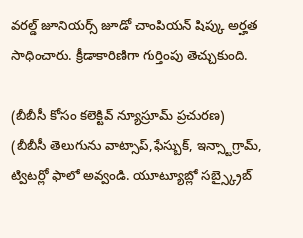వరల్డ్ జూనియర్స్ జూడో చాంపియన్ షిప్కు అర్హత సాధించారు. క్రీడాకారిణిగా గుర్తింపు తెచ్చుకుంది.

(బీబీసీ కోసం కలెక్టివ్ న్యూస్రూమ్ ప్రచురణ)
(బీబీసీ తెలుగును వాట్సాప్,ఫేస్బుక్, ఇన్స్టాగ్రామ్, ట్విటర్లో ఫాలో అవ్వండి. యూట్యూబ్లో సబ్స్క్రైబ్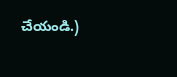చేయండి.)